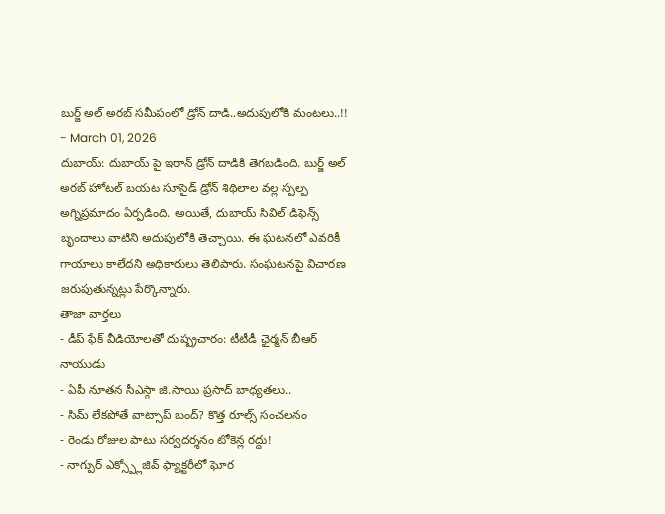బుర్జ్ అల్ అరబ్ సమీపంలో డ్రోన్ దాడి..అదుపులోకి మంటలు..!!
- March 01, 2026
దుబాయ్: దుబాయ్ పై ఇరాన్ డ్రోన్ దాడికి తెగబడింది. బుర్జ్ అల్ అరబ్ హోటల్ బయట సూసైడ్ డ్రోన్ శిథిలాల వల్ల స్పల్ప అగ్నిప్రమాదం ఏర్పడింది. అయితే, దుబాయ్ సివిల్ డిఫెన్స్ బృందాలు వాటిని అదుపులోకి తెచ్చాయి. ఈ ఘటనలో ఎవరికీ గాయాలు కాలేదని అధికారులు తెలిపారు. సంఘటనపై విచారణ జరుపుతున్నట్లు పేర్కొన్నారు.
తాజా వార్తలు
- డీప్ ఫేక్ వీడియోలతో దుష్ప్రచారం: టీటీడీ ఛైర్మన్ బీఆర్ నాయుడు
- ఏపీ నూతన సీఎస్గా జి.సాయి ప్రసాద్ బాధ్యతలు..
- సిమ్ లేకపోతే వాట్సాప్ బంద్? కొత్త రూల్స్ సంచలనం
- రెండు రోజుల పాటు సర్వదర్శనం టోకెన్ల రద్దు!
- నాగ్పుర్ ఎక్స్ప్లోజివ్ ఫ్యాక్టరీలో ఘోర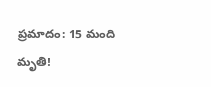ప్రమాదం: 15 మంది మృతి!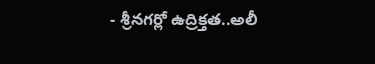- శ్రీనగర్లో ఉద్రిక్తత..అలీ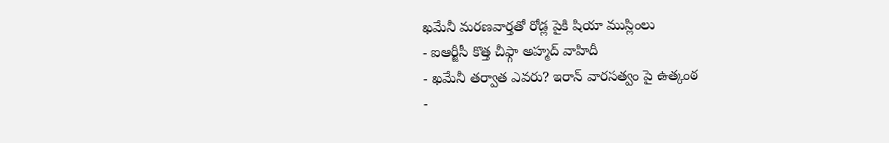ఖమేనీ మరణవార్తతో రోడ్ల పైకి షియా ముస్లింలు
- ఐఆర్జీసీ కొత్త చీఫ్గా అహ్మద్ వాహిదీ
- ఖమేనీ తర్వాత ఎవరు? ఇరాన్ వారసత్వం పై ఉత్కంఠ
-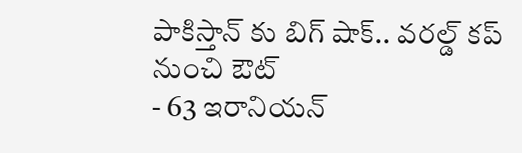పాకిస్తాన్ కు బిగ్ షాక్.. వరల్డ్ కప్ నుంచి ఔట్
- 63 ఇరానియన్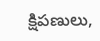క్షిపణులు,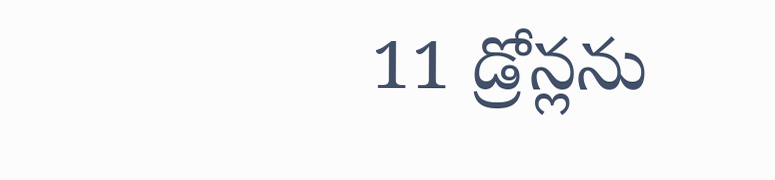11 డ్రోన్లను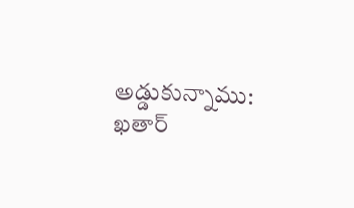అడ్డుకున్నాము: ఖతార్